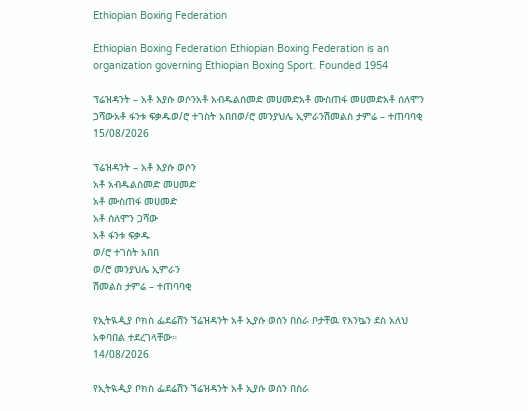Ethiopian Boxing Federation

Ethiopian Boxing Federation Ethiopian Boxing Federation is an organization governing Ethiopian Boxing Sport. Founded 1954

ፕሬዝዳንት – አቶ እያሱ ወሶንአቶ አብዱልሰመድ መሀመድአቶ ሙስጠፋ መሀመድአቶ ሰለሞን ጋሻውአቶ ፋንቱ ፍቃዱወ/ሮ ተገስት አበበወ/ሮ መንያህሌ ኢምራንሽመልስ ታምሬ – ተጠባባቂ
15/08/2026

ፕሬዝዳንት – አቶ እያሱ ወሶን
አቶ አብዱልሰመድ መሀመድ
አቶ ሙስጠፋ መሀመድ
አቶ ሰለሞን ጋሻው
አቶ ፋንቱ ፍቃዱ
ወ/ሮ ተገስት አበበ
ወ/ሮ መንያህሌ ኢምራን
ሽመልስ ታምሬ – ተጠባባቂ

የኢትዪዺያ ቦክስ ፌደሬሽን ኘሬዝዳንት አቶ ኢያሱ ወሰን በስራ ቦታቸዉ የእንኴን ደስ አለህ አቀባበል ተደረገላቸው።
14/08/2026

የኢትዪዺያ ቦክስ ፌደሬሽን ኘሬዝዳንት አቶ ኢያሱ ወሰን በስራ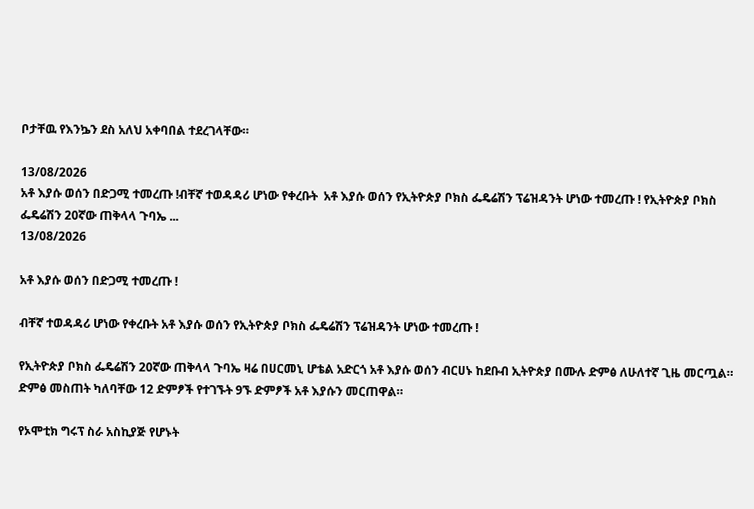ቦታቸዉ የእንኴን ደስ አለህ አቀባበል ተደረገላቸው።

13/08/2026
አቶ እያሱ ወሰን በድጋሚ ተመረጡ !ብቸኛ ተወዳዳሪ ሆነው የቀረቡት  አቶ እያሱ ወሰን የኢትዮጵያ ቦክስ ፌዴሬሽን ፕሬዝዳንት ሆነው ተመረጡ ! የኢትዮጵያ ቦክስ ፌዴሬሽን 20ኛው ጠቅላላ ጉባኤ ...
13/08/2026

አቶ እያሱ ወሰን በድጋሚ ተመረጡ !

ብቸኛ ተወዳዳሪ ሆነው የቀረቡት አቶ እያሱ ወሰን የኢትዮጵያ ቦክስ ፌዴሬሽን ፕሬዝዳንት ሆነው ተመረጡ !

የኢትዮጵያ ቦክስ ፌዴሬሽን 20ኛው ጠቅላላ ጉባኤ ዛሬ በሀርመኒ ሆቴል አድርጎ አቶ እያሱ ወሰን ብርሀኑ ከደቡብ ኢትዮጵያ በሙሉ ድምፅ ለሁለተኛ ጊዜ መርጧል። ድምፅ መስጠት ካለባቸው 12 ድምፆች የተገኙት 9ኙ ድምፆች አቶ እያሱን መርጠዋል።

የኦሞቲክ ግሩፕ ስራ አስኪያጅ የሆኑት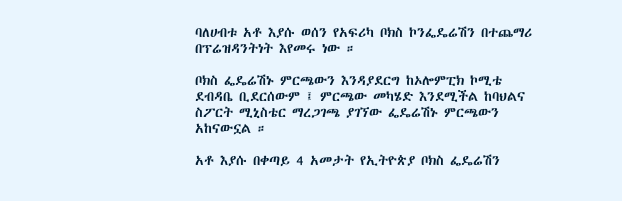ባለሀብቱ አቶ እያሱ ወሰን የአፍሪካ ቦክስ ኮንፌዴሬሽን በተጨማሪ በፕሬዝዳንትነት እየመሩ ነው ።

ቦክስ ፌዴሬሽኑ ምርጫውን እንዳያደርግ ከኦሎምፒክ ኮሚቴ ደብዳቤ ቢደርሰውም ፤ ምርጫው መካሄድ እንደሚችል ከባህልና ስፖርት ሚኒስቴር ማረጋገጫ ያገኘው ፌዴሬሽኑ ምርጫውን አከናውኗል ።

አቶ እያሱ በቀጣይ 4 አመታት የኢትዮጵያ ቦክስ ፌዴሬሽን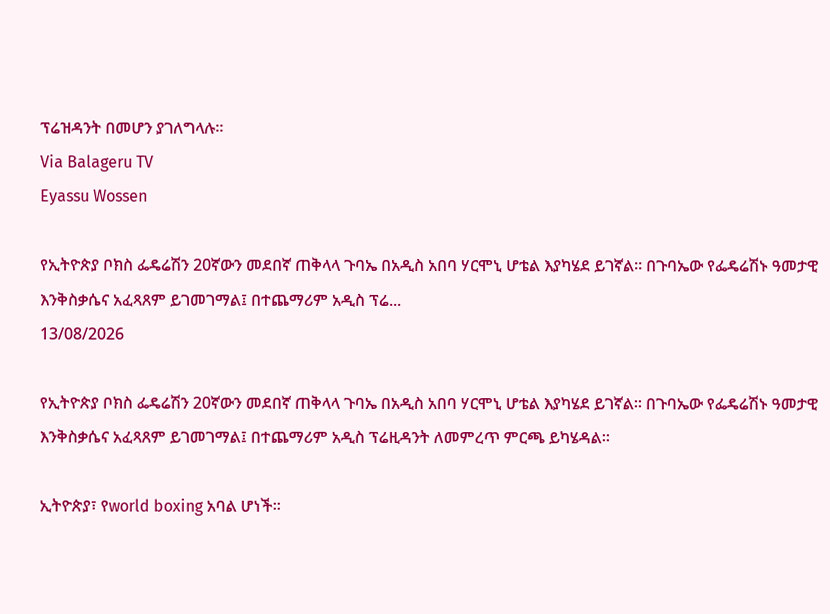ፕሬዝዳንት በመሆን ያገለግላሉ።
Via Balageru TV
Eyassu Wossen

የኢትዮጵያ ቦክስ ፌዴሬሽን 20ኛውን መደበኛ ጠቅላላ ጉባኤ በአዲስ አበባ ሃርሞኒ ሆቴል እያካሄደ ይገኛል። በጉባኤው የፌዴሬሽኑ ዓመታዊ እንቅስቃሴና አፈጻጸም ይገመገማል፤ በተጨማሪም አዲስ ፕሬ...
13/08/2026

የኢትዮጵያ ቦክስ ፌዴሬሽን 20ኛውን መደበኛ ጠቅላላ ጉባኤ በአዲስ አበባ ሃርሞኒ ሆቴል እያካሄደ ይገኛል። በጉባኤው የፌዴሬሽኑ ዓመታዊ እንቅስቃሴና አፈጻጸም ይገመገማል፤ በተጨማሪም አዲስ ፕሬዚዳንት ለመምረጥ ምርጫ ይካሄዳል።

ኢትዮጵያ፣ የworld boxing አባል ሆነች።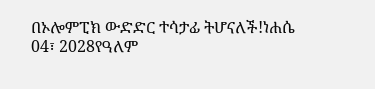በኦሎምፒክ ውድድር ተሳታፊ ትሆናለች!ነሐሴ 04፣ 2028የዓለም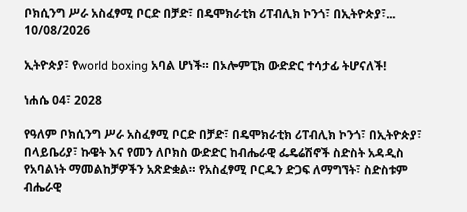ቦክሲንግ ሥራ አስፈፃሚ ቦርድ በቻድ፣ በዴሞክራቲክ ሪፐብሊክ ኮንጎ፣ በኢትዮጵያ፣...
10/08/2026

ኢትዮጵያ፣ የworld boxing አባል ሆነች። በኦሎምፒክ ውድድር ተሳታፊ ትሆናለች!

ነሐሴ 04፣ 2028

የዓለም ቦክሲንግ ሥራ አስፈፃሚ ቦርድ በቻድ፣ በዴሞክራቲክ ሪፐብሊክ ኮንጎ፣ በኢትዮጵያ፣ በላይቤሪያ፣ ኩዌት እና የመን ለቦክስ ውድድር ከብሔራዊ ፌዴሬሽኖች ስድስት አዳዲስ የአባልነት ማመልከቻዎችን አጽድቋል። የአስፈፃሚ ቦርዱን ድጋፍ ለማግኘት፣ ስድስቱም ብሔራዊ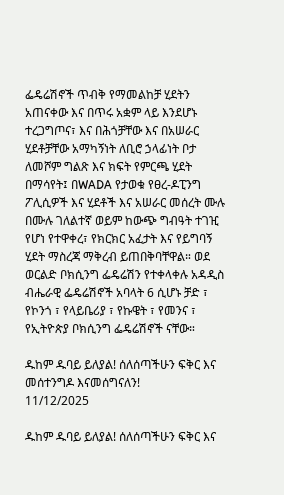ፌዴሬሽኖች ጥብቅ የማመልከቻ ሂደትን አጠናቀው እና በጥሩ አቋም ላይ እንደሆኑ ተረጋግጦና፣ እና በሕጎቻቸው እና በአሠራር ሂደቶቻቸው አማካኝነት ለቢሮ ኃላፊነት ቦታ ለመሾም ግልጽ እና ክፍት የምርጫ ሂደት በማሳየት፤ በWADA የታወቁ የፀረ-ዶፒንግ ፖሊሲዎች እና ሂደቶች እና አሠራር መሰረት ሙሉ በሙሉ ገለልተኛ ወይም ከውጭ ግብዓት ተገዢ የሆነ የተዋቀረ፣ የክርክር አፈታት እና የይግባኝ ሂደት ማስረጃ ማቅረብ ይጠበቅባቸዋል። ወደ ወርልድ ቦክሲንግ ፌዴሬሽን የተቀላቀሉ አዳዲስ ብሔራዊ ፌዴሬሽኖች አባላት 6 ሲሆኑ ቻድ ፣ የኮንጎ ፣ የላይቤሪያ ፣ የኩዌት ፣ የመንና ፣ የኢትዮጵያ ቦክሲንግ ፌዴሬሽኖች ናቸው።

ዱከም ዱባይ ይለያል! ሰለሰጣችሁን ፍቅር እና መሰተንግዶ እናመሰግናለን!
11/12/2025

ዱከም ዱባይ ይለያል! ሰለሰጣችሁን ፍቅር እና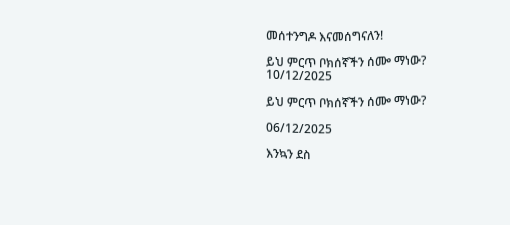መሰተንግዶ እናመሰግናለን!

ይህ ምርጥ ቦክሰኛችን ሰᎀ ማነው?
10/12/2025

ይህ ምርጥ ቦክሰኛችን ሰᎀ ማነው?

06/12/2025

እንኳን ደስ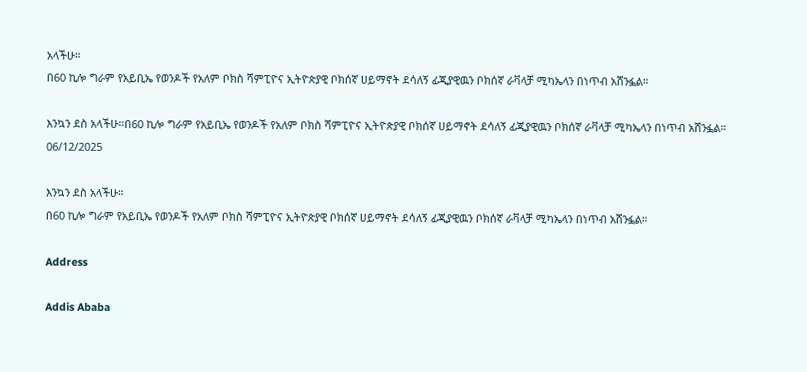አላችሁ።
በ60 ኪሎ ግራም የአይቢኤ የወንዶች የአለም ቦክስ ሻምፒዮና ኢትዮጵያዊ ቦክሰኛ ሀይማኖት ደሳለኝ ፊጂያዊዉን ቦክሰኛ ራቫላቻ ሚካኤላን በነጥብ አሸንፏል።

እንኳን ደስ አላችሁ።በ60 ኪሎ ግራም የአይቢኤ የወንዶች የአለም ቦክስ ሻምፒዮና ኢትዮጵያዊ ቦክሰኛ ሀይማኖት ደሳለኝ ፊጂያዊዉን ቦክሰኛ ራቫላቻ ሚካኤላን በነጥብ አሸንፏል።
06/12/2025

እንኳን ደስ አላችሁ።
በ60 ኪሎ ግራም የአይቢኤ የወንዶች የአለም ቦክስ ሻምፒዮና ኢትዮጵያዊ ቦክሰኛ ሀይማኖት ደሳለኝ ፊጂያዊዉን ቦክሰኛ ራቫላቻ ሚካኤላን በነጥብ አሸንፏል።

Address

Addis Ababa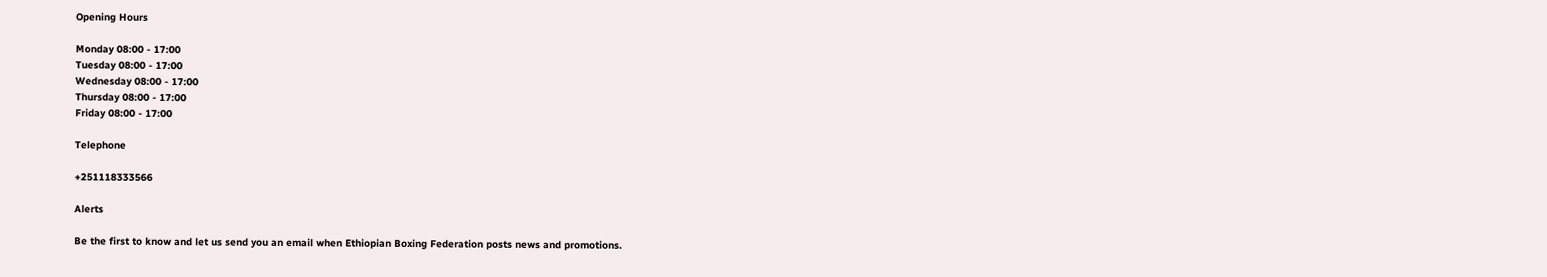Opening Hours

Monday 08:00 - 17:00
Tuesday 08:00 - 17:00
Wednesday 08:00 - 17:00
Thursday 08:00 - 17:00
Friday 08:00 - 17:00

Telephone

+251118333566

Alerts

Be the first to know and let us send you an email when Ethiopian Boxing Federation posts news and promotions.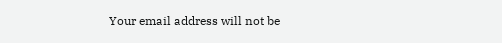Your email address will not be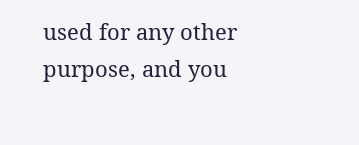used for any other purpose, and you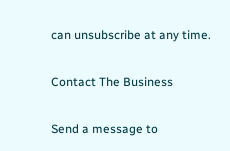can unsubscribe at any time.

Contact The Business

Send a message to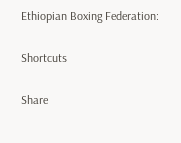Ethiopian Boxing Federation:

Shortcuts

Share